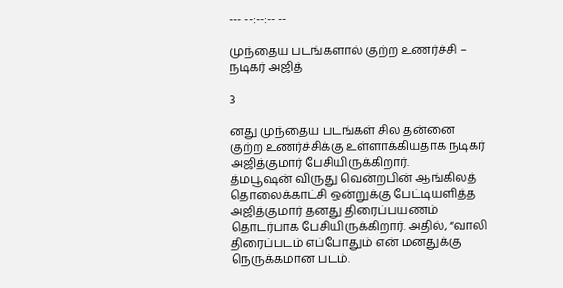--- --:--:-- --

முந்தைய படங்களால் குற்ற உணர்ச்சி – நடிகர் அஜித்

3

னது முந்தைய படங்கள் சில தன்னை குற்ற உணர்ச்சிக்கு உள்ளாக்கியதாக நடிகர் அஜித்குமார் பேசியிருக்கிறார்.
த்மபூஷன் விருது வென்றபின் ஆங்கிலத் தொலைக்காட்சி ஒன்றுக்கு பேட்டியளித்த அஜித்குமார் தனது திரைப்பயணம் தொடர்பாக பேசியிருக்கிறார். அதில், “வாலி திரைப்படம் எப்போதும் என் மனதுக்கு நெருக்கமான படம்.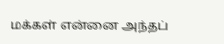மக்கள் என்னை அந்தப்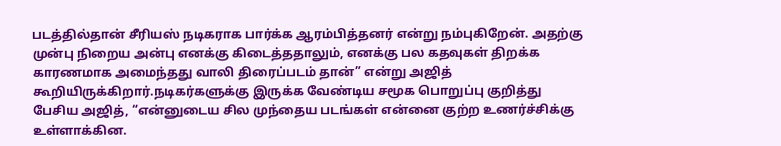படத்தில்தான் சீரியஸ் நடிகராக பார்க்க ஆரம்பித்தனர் என்று நம்புகிறேன். அதற்கு முன்பு நிறைய அன்பு எனக்கு கிடைத்ததாலும், எனக்கு பல கதவுகள் திறக்க காரணமாக அமைந்தது வாலி திரைப்படம் தான்” என்று அஜித் கூறியிருக்கிறார்.நடிகர்களுக்கு இருக்க வேண்டிய சமூக பொறுப்பு குறித்து பேசிய அஜித், “என்னுடைய சில முந்தைய படங்கள் என்னை குற்ற உணர்ச்சிக்கு உள்ளாக்கின.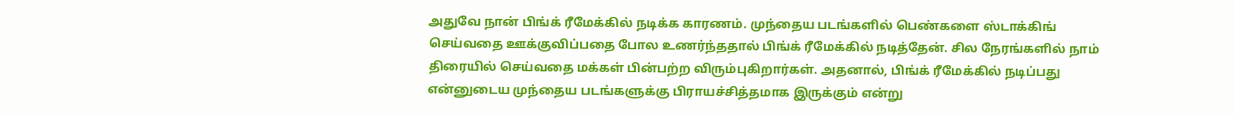அதுவே நான் பிங்க் ரீமேக்கில் நடிக்க காரணம். முந்தைய படங்களில் பெண்களை ஸ்டாக்கிங் செய்வதை ஊக்குவிப்பதை போல உணர்ந்ததால் பிங்க் ரீமேக்கில் நடித்தேன். சில நேரங்களில் நாம் திரையில் செய்வதை மக்கள் பின்பற்ற விரும்புகிறார்கள். அதனால், பிங்க் ரீமேக்கில் நடிப்பது என்னுடைய முந்தைய படங்களுக்கு பிராயச்சித்தமாக இருக்கும் என்று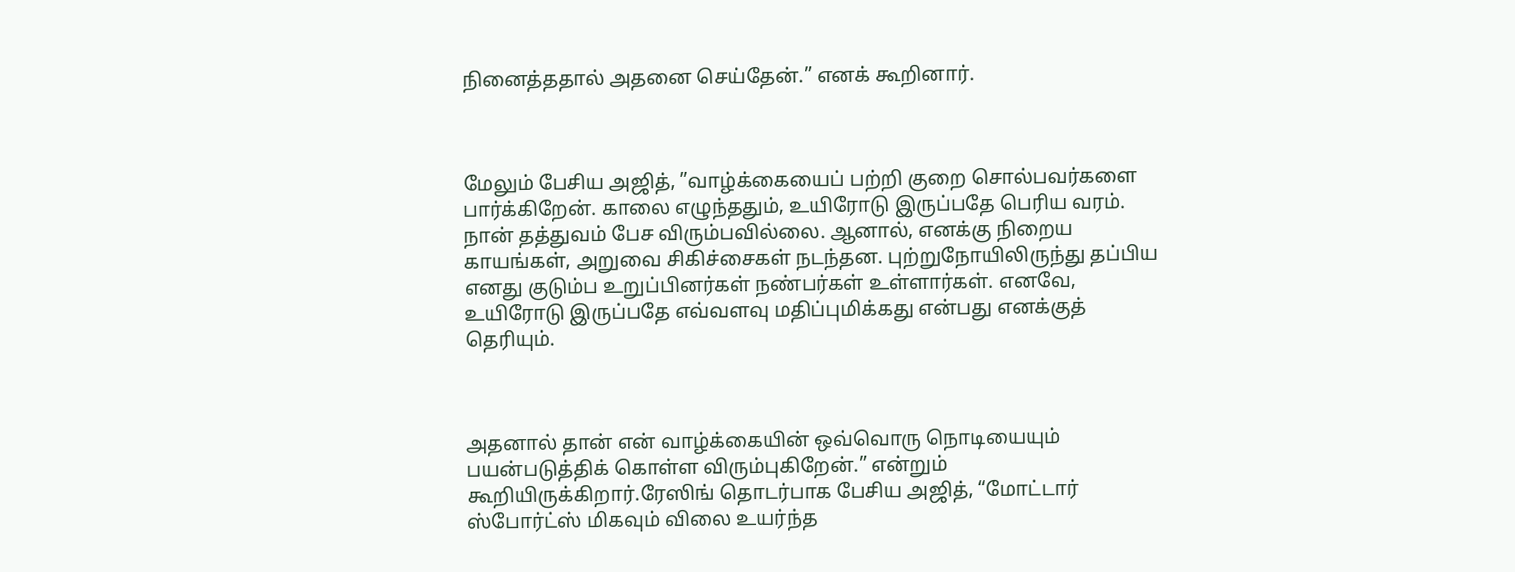நினைத்ததால் அதனை செய்தேன்.” எனக் கூறினார்.



மேலும் பேசிய அஜித், ”வாழ்க்கையைப் பற்றி குறை சொல்பவர்களை பார்க்கிறேன். காலை எழுந்ததும், உயிரோடு இருப்பதே பெரிய வரம். நான் தத்துவம் பேச விரும்பவில்லை. ஆனால், எனக்கு நிறைய காயங்கள், அறுவை சிகிச்சைகள் நடந்தன. புற்றுநோயிலிருந்து தப்பிய எனது குடும்ப உறுப்பினர்கள் நண்பர்கள் உள்ளார்கள். எனவே, உயிரோடு இருப்பதே எவ்வளவு மதிப்புமிக்கது என்பது எனக்குத் தெரியும்.



அதனால் தான் என் வாழ்க்கையின் ஒவ்வொரு நொடியையும் பயன்படுத்திக் கொள்ள விரும்புகிறேன்.” என்றும் கூறியிருக்கிறார்.ரேஸிங் தொடர்பாக பேசிய அஜித், “மோட்டார் ஸ்போர்ட்ஸ் மிகவும் விலை உயர்ந்த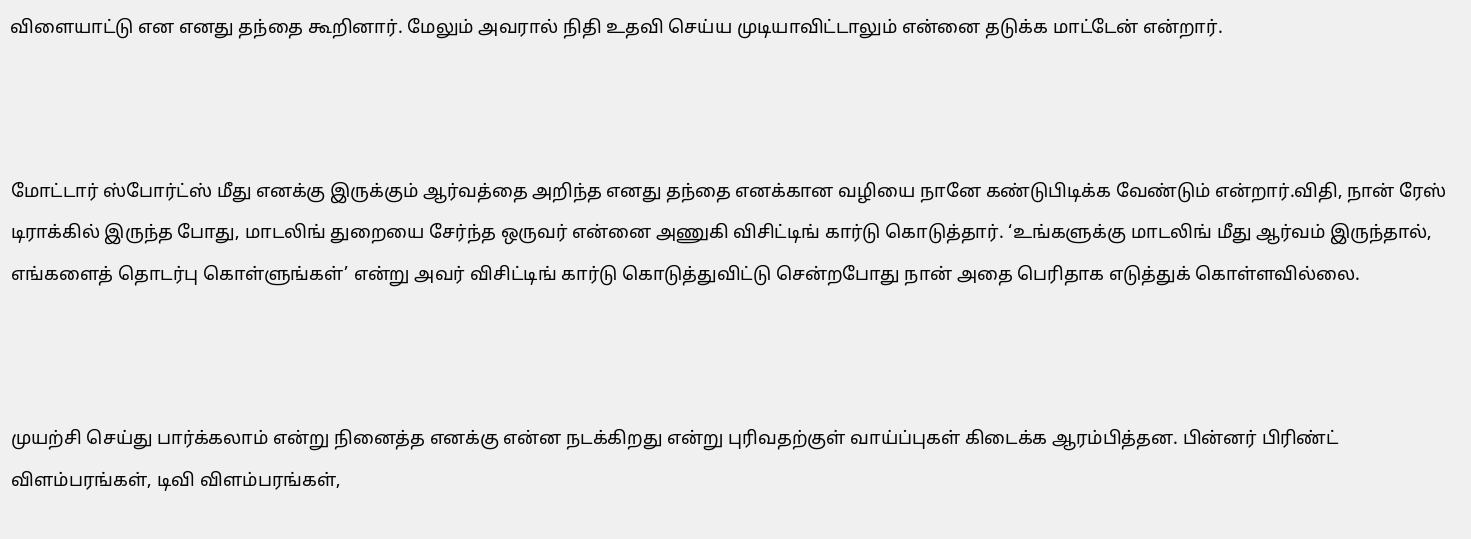விளையாட்டு என எனது தந்தை கூறினார். மேலும் அவரால் நிதி உதவி செய்ய முடியாவிட்டாலும் என்னை தடுக்க மாட்டேன் என்றார்.



மோட்டார் ஸ்போர்ட்ஸ் மீது எனக்கு இருக்கும் ஆர்வத்தை அறிந்த எனது தந்தை எனக்கான வழியை நானே கண்டுபிடிக்க வேண்டும் என்றார்.விதி, நான் ரேஸ் டிராக்கில் இருந்த போது, மாடலிங் துறையை சேர்ந்த ஒருவர் என்னை அணுகி விசிட்டிங் கார்டு கொடுத்தார். ‘உங்களுக்கு மாடலிங் மீது ஆர்வம் இருந்தால், எங்களைத் தொடர்பு கொள்ளுங்கள்’ என்று அவர் விசிட்டிங் கார்டு கொடுத்துவிட்டு சென்றபோது நான் அதை பெரிதாக எடுத்துக் கொள்ளவில்லை.



முயற்சி செய்து பார்க்கலாம் என்று நினைத்த எனக்கு என்ன நடக்கிறது என்று புரிவதற்குள் வாய்ப்புகள் கிடைக்க ஆரம்பித்தன. பின்னர் பிரிண்ட் விளம்பரங்கள், டிவி விளம்பரங்கள்,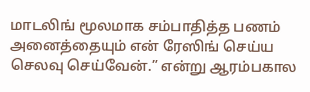மாடலிங் மூலமாக சம்பாதித்த பணம் அனைத்தையும் என் ரேஸிங் செய்ய செலவு செய்வேன்.” என்று ஆரம்பகால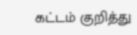கட்டம் குறித்து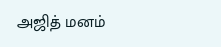அஜித் மனம்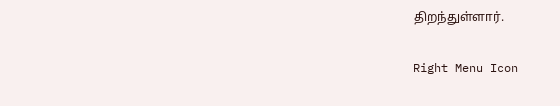திறந்துள்ளார்.

Right Menu Icon